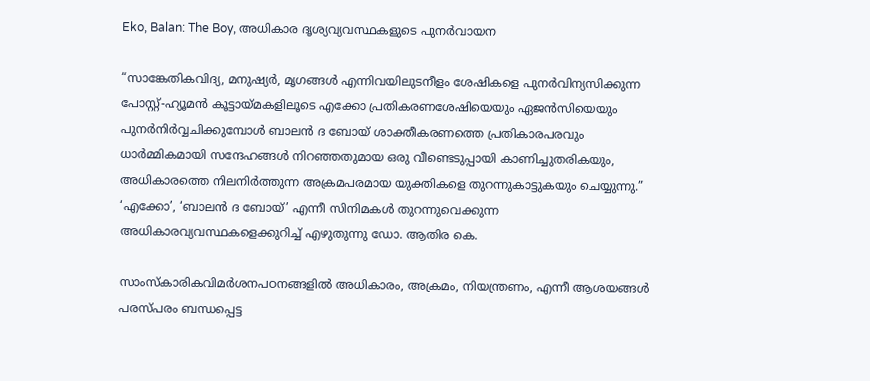Eko, Balan: The Boy, അധികാര ദൃശ്യവ്യവസ്ഥകളുടെ പുനർവായന

“സാങ്കേതികവിദ്യ, മനുഷ്യർ, മൃഗങ്ങൾ എന്നിവയിലുടനീളം ശേഷികളെ പുനർവിന്യസിക്കുന്ന പോസ്റ്റ്-ഹ്യൂമൻ കൂട്ടായ്മകളിലൂടെ എക്കോ പ്രതികരണശേഷിയെയും ഏജൻസിയെയും പുനർനിർവ്വചിക്കുമ്പോൾ ബാലൻ ദ ബോയ് ശാക്തീകരണത്തെ പ്രതികാരപരവും ധാർമ്മികമായി സന്ദേഹങ്ങൾ നിറഞ്ഞതുമായ ഒരു വീണ്ടെടുപ്പായി കാണിച്ചുതരികയും, അധികാരത്തെ നിലനിർത്തുന്ന അക്രമപരമായ യുക്തികളെ തുറന്നുകാട്ടുകയും ചെയ്യുന്നു.” ‘എക്കോ’, ‘ബാലൻ ദ ബോയ്’ എന്നീ സിനിമകൾ തുറന്നുവെക്കുന്ന അധികാരവ്യവസ്ഥകളെക്കുറിച്ച് എഴുതുന്നു ഡോ. ആതിര കെ.

സാംസ്കാരികവിമർശനപഠനങ്ങളിൽ അധികാരം, അക്രമം, നിയന്ത്രണം, എന്നീ ആശയങ്ങൾ പരസ്പരം ബന്ധപ്പെട്ട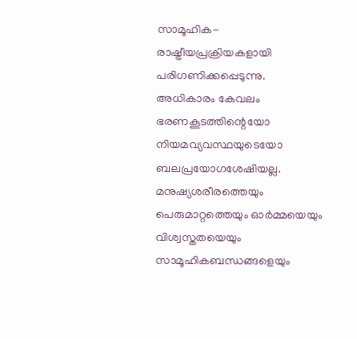സാമൂഹിക-രാഷ്ട്രീയപ്രക്രിയകളായി പരിഗണിക്കപ്പെടുന്നു. അധികാരം കേവലം ഭരണകൂടത്തിന്റെയോ നിയമവ്യവസ്ഥയുടെയോ ബലപ്രയോഗശേഷിയല്ല. മനുഷ്യശരീരത്തെയും പെരുമാറ്റത്തെയും ഓർമ്മയെയും വിശ്വസ്തതയെയും സാമൂഹികബന്ധങ്ങളെയും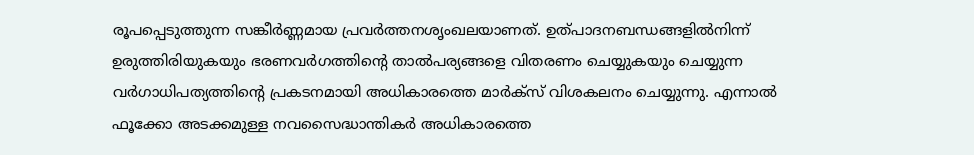രൂപപ്പെടുത്തുന്ന സങ്കീർണ്ണമായ പ്രവർത്തനശൃംഖലയാണത്. ഉത്പാദനബന്ധങ്ങളിൽനിന്ന് ഉരുത്തിരിയുകയും ഭരണവർഗത്തിന്റെ താൽപര്യങ്ങളെ വിതരണം ചെയ്യുകയും ചെയ്യുന്ന വർഗാധിപത്യത്തിന്റെ പ്രകടനമായി അധികാരത്തെ മാർക്സ് വിശകലനം ചെയ്യുന്നു. എന്നാൽ ഫൂക്കോ അടക്കമുള്ള നവസൈദ്ധാന്തികർ അധികാരത്തെ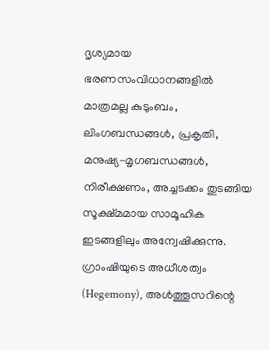ദൃശ്യമായ ഭരണസംവിധാനങ്ങളിൽ മാത്രമല്ല കുടുംബം, ലിംഗബന്ധങ്ങൾ, പ്രകൃതി, മനുഷ്യ-മൃഗബന്ധങ്ങൾ, നിരീക്ഷണം, അച്ചടക്കം തുടങ്ങിയ സൂക്ഷ്മമായ സാമൂഹിക ഇടങ്ങളിലും അന്വേഷിക്കുന്നു. ഗ്രാംഷിയുടെ അധീശത്വം (Hegemony), അൾത്തൂസറിന്റെ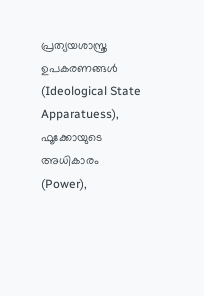പ്രത്യയശാസ്ത്ര ഉപകരണങ്ങൾ (Ideological State Apparatuess), ഫൂക്കോയുടെ അധികാരം (Power),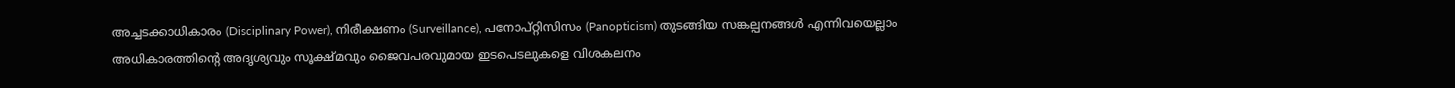അച്ചടക്കാധികാരം (Disciplinary Power), നിരീക്ഷണം (Surveillance), പനോപ്റ്റിസിസം (Panopticism) തുടങ്ങിയ സങ്കല്പനങ്ങൾ എന്നിവയെല്ലാം അധികാരത്തിന്റെ അദൃശ്യവും സൂക്ഷ്മവും ജൈവപരവുമായ ഇടപെടലുകളെ വിശകലനം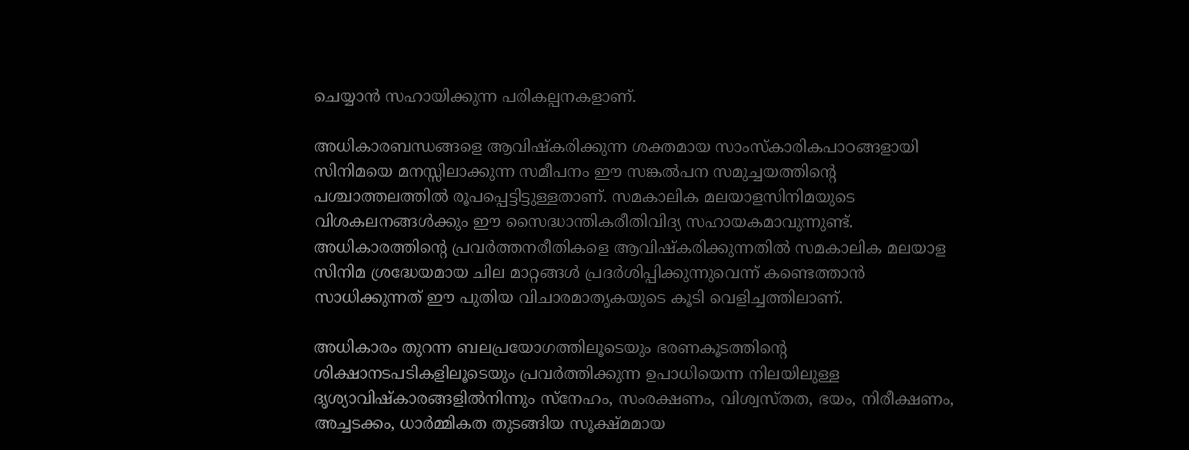ചെയ്യാൻ സഹായിക്കുന്ന പരികല്പനകളാണ്.

അധികാരബന്ധങ്ങളെ ആവിഷ്കരിക്കുന്ന ശക്തമായ സാംസ്കാരികപാഠങ്ങളായി സിനിമയെ മനസ്സിലാക്കുന്ന സമീപനം ഈ സങ്കൽപന സമുച്ചയത്തിന്റെ പശ്ചാത്തലത്തിൽ രൂപപ്പെട്ടിട്ടുള്ളതാണ്. സമകാലിക മലയാളസിനിമയുടെ വിശകലനങ്ങൾക്കും ഈ സൈദ്ധാന്തികരീതിവിദ്യ സഹായകമാവുന്നുണ്ട്‌. അധികാരത്തിന്റെ പ്രവർത്തനരീതികളെ ആവിഷ്കരിക്കുന്നതിൽ സമകാലിക മലയാള സിനിമ ശ്രദ്ധേയമായ ചില മാറ്റങ്ങൾ പ്രദർശിപ്പിക്കുന്നുവെന്ന് കണ്ടെത്താൻ സാധിക്കുന്നത് ഈ പുതിയ വിചാരമാതൃകയുടെ കൂടി വെളിച്ചത്തിലാണ്.

അധികാരം തുറന്ന ബലപ്രയോഗത്തിലൂടെയും ഭരണകൂടത്തിന്റെ ശിക്ഷാനടപടികളിലൂടെയും പ്രവർത്തിക്കുന്ന ഉപാധിയെന്ന നിലയിലുള്ള ദൃശ്യാവിഷ്കാരങ്ങളിൽനിന്നും സ്നേഹം, സംരക്ഷണം, വിശ്വസ്തത, ഭയം, നിരീക്ഷണം, അച്ചടക്കം, ധാർമ്മികത തുടങ്ങിയ സൂക്ഷ്മമായ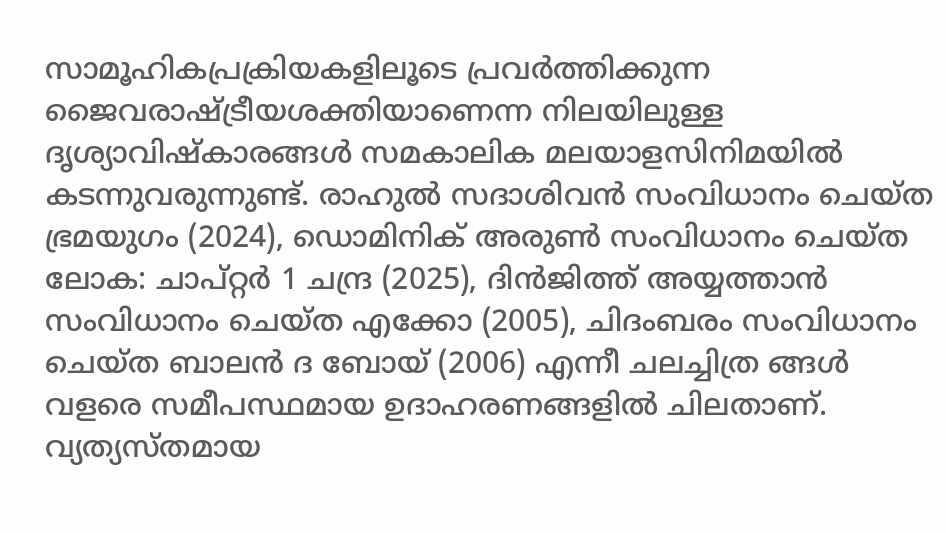സാമൂഹികപ്രക്രിയകളിലൂടെ പ്രവർത്തിക്കുന്ന ജൈവരാഷ്ട്രീയശക്തിയാണെന്ന നിലയിലുള്ള ദൃശ്യാവിഷ്കാരങ്ങൾ സമകാലിക മലയാളസിനിമയിൽ കടന്നുവരുന്നുണ്ട്. രാഹുൽ സദാശിവൻ സംവിധാനം ചെയ്ത ഭ്രമയുഗം (2024), ഡൊമിനിക് അരുൺ സംവിധാനം ചെയ്ത ലോക: ചാപ്റ്റർ 1 ചന്ദ്ര (2025), ദിൻജിത്ത് അയ്യത്താൻ സംവിധാനം ചെയ്ത എക്കോ (2005), ചിദംബരം സംവിധാനം ചെയ്ത ബാലൻ ദ ബോയ് (2006) എന്നീ ചലച്ചിത്ര ങ്ങൾ വളരെ സമീപസ്ഥമായ ഉദാഹരണങ്ങളിൽ ചിലതാണ്. വ്യത്യസ്തമായ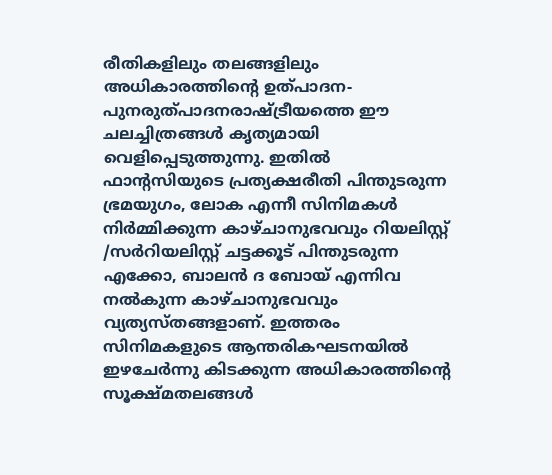രീതികളിലും തലങ്ങളിലും അധികാരത്തിന്റെ ഉത്പാദന-പുനരുത്പാദനരാഷ്ട്രീയത്തെ ഈ ചലച്ചിത്രങ്ങൾ കൃത്യമായി വെളിപ്പെടുത്തുന്നു. ഇതിൽ ഫാന്റസിയുടെ പ്രത്യക്ഷരീതി പിന്തുടരുന്ന ഭ്രമയുഗം, ലോക എന്നീ സിനിമകൾ നിർമ്മിക്കുന്ന കാഴ്ചാനുഭവവും റിയലിസ്റ്റ് /സർറിയലിസ്റ്റ് ചട്ടക്കൂട് പിന്തുടരുന്ന എക്കോ, ബാലൻ ദ ബോയ്‌ എന്നിവ നൽകുന്ന കാഴ്ചാനുഭവവും വ്യത്യസ്തങ്ങളാണ്. ഇത്തരം സിനിമകളുടെ ആന്തരികഘടനയിൽ ഇഴചേർന്നു കിടക്കുന്ന അധികാരത്തിന്റെ സൂക്ഷ്മതലങ്ങൾ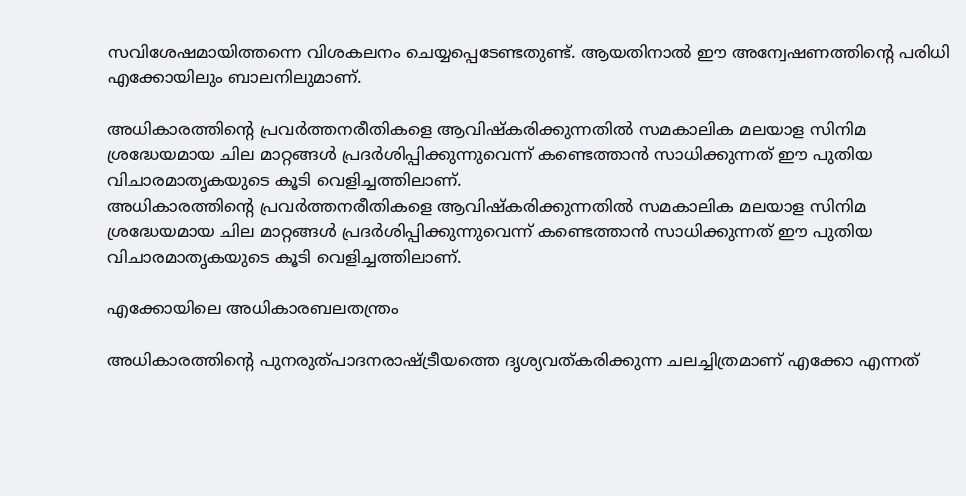സവിശേഷമായിത്തന്നെ വിശകലനം ചെയ്യപ്പെടേണ്ടതുണ്ട്. ആയതിനാൽ ഈ അന്വേഷണത്തിന്റെ പരിധി എക്കോയിലും ബാലനിലുമാണ്.

അധികാരത്തിന്റെ പ്രവർത്തനരീതികളെ ആവിഷ്കരിക്കുന്നതിൽ സമകാലിക മലയാള സിനിമ ശ്രദ്ധേയമായ ചില മാറ്റങ്ങൾ പ്രദർശിപ്പിക്കുന്നുവെന്ന് കണ്ടെത്താൻ സാധിക്കുന്നത് ഈ പുതിയ വിചാരമാതൃകയുടെ കൂടി വെളിച്ചത്തിലാണ്.
അധികാരത്തിന്റെ പ്രവർത്തനരീതികളെ ആവിഷ്കരിക്കുന്നതിൽ സമകാലിക മലയാള സിനിമ ശ്രദ്ധേയമായ ചില മാറ്റങ്ങൾ പ്രദർശിപ്പിക്കുന്നുവെന്ന് കണ്ടെത്താൻ സാധിക്കുന്നത് ഈ പുതിയ വിചാരമാതൃകയുടെ കൂടി വെളിച്ചത്തിലാണ്.

എക്കോയിലെ അധികാരബലതന്ത്രം

അധികാരത്തിന്റെ പുനരുത്പാദനരാഷ്ട്രീയത്തെ ദൃശ്യവത്കരിക്കുന്ന ചലച്ചിത്രമാണ് എക്കോ എന്നത്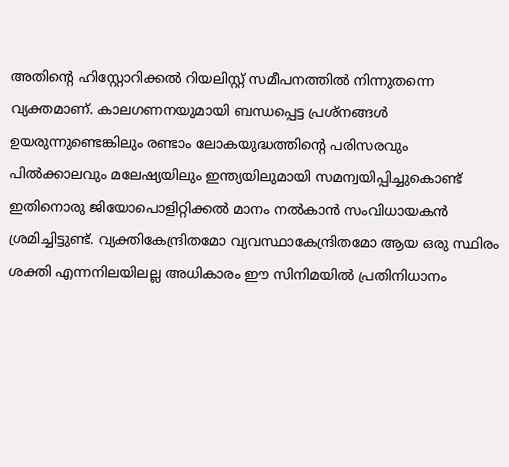അതിന്റെ ഹിസ്റ്റോറിക്കൽ റിയലിസ്റ്റ് സമീപനത്തിൽ നിന്നുതന്നെ വ്യക്തമാണ്. കാലഗണനയുമായി ബന്ധപ്പെട്ട പ്രശ്നങ്ങൾ ഉയരുന്നുണ്ടെങ്കിലും രണ്ടാം ലോകയുദ്ധത്തിന്റെ പരിസരവും പിൽക്കാലവും മലേഷ്യയിലും ഇന്ത്യയിലുമായി സമന്വയിപ്പിച്ചുകൊണ്ട് ഇതിനൊരു ജിയോപൊളിറ്റിക്കൽ മാനം നൽകാൻ സംവിധായകൻ ശ്രമിച്ചിട്ടുണ്ട്. വ്യക്തികേന്ദ്രിതമോ വ്യവസ്ഥാകേന്ദ്രിതമോ ആയ ഒരു സ്ഥിരം ശക്തി എന്നനിലയിലല്ല അധികാരം ഈ സിനിമയിൽ പ്രതിനിധാനം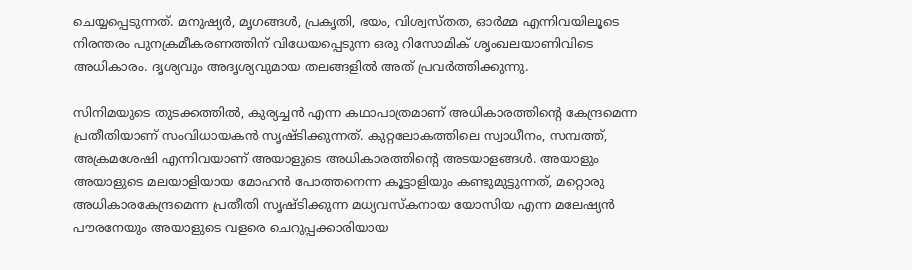ചെയ്യപ്പെടുന്നത്. മനുഷ്യർ, മൃഗങ്ങൾ, പ്രകൃതി, ഭയം, വിശ്വസ്തത, ഓർമ്മ എന്നിവയിലൂടെ നിരന്തരം പുനക്രമീകരണത്തിന് വിധേയപ്പെടുന്ന ഒരു റിസോമിക് ശൃംഖലയാണിവിടെ അധികാരം. ദൃശ്യവും അദൃശ്യവുമായ തലങ്ങളിൽ അത് പ്രവർത്തിക്കുന്നു.

സിനിമയുടെ തുടക്കത്തിൽ, കുര്യച്ചൻ എന്ന കഥാപാത്രമാണ് അധികാരത്തിന്റെ കേന്ദ്രമെന്ന പ്രതീതിയാണ് സംവിധായകൻ സൃഷ്ടിക്കുന്നത്. കുറ്റലോകത്തിലെ സ്വാധീനം, സമ്പത്ത്, അക്രമശേഷി എന്നിവയാണ് അയാളുടെ അധികാരത്തിന്റെ അടയാളങ്ങൾ. അയാളും അയാളുടെ മലയാളിയായ മോഹൻ പോത്തനെന്ന കൂട്ടാളിയും കണ്ടുമുട്ടുന്നത്, മറ്റൊരു അധികാരകേന്ദ്രമെന്ന പ്രതീതി സൃഷ്ടിക്കുന്ന മധ്യവസ്കനായ യോസിയ എന്ന മലേഷ്യൻ പൗരനേയും അയാളുടെ വളരെ ചെറുപ്പക്കാരിയായ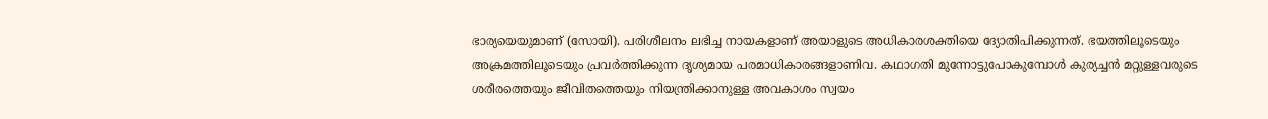ഭാര്യയെയുമാണ് (സോയി). പരിശീലനം ലഭിച്ച നായകളാണ് അയാളുടെ അധികാരശക്തിയെ ദ്യോതിപിക്കുന്നത്. ഭയത്തിലൂടെയും അക്രമത്തിലൂടെയും പ്രവർത്തിക്കുന്ന ദൃശ്യമായ പരമാധികാരങ്ങളാണിവ. കഥാഗതി മുന്നോട്ടുപോകുമ്പോൾ കുര്യച്ചൻ മറ്റുള്ളവരുടെ ശരീരത്തെയും ജീവിതത്തെയും നിയന്ത്രിക്കാനുള്ള അവകാശം സ്വയം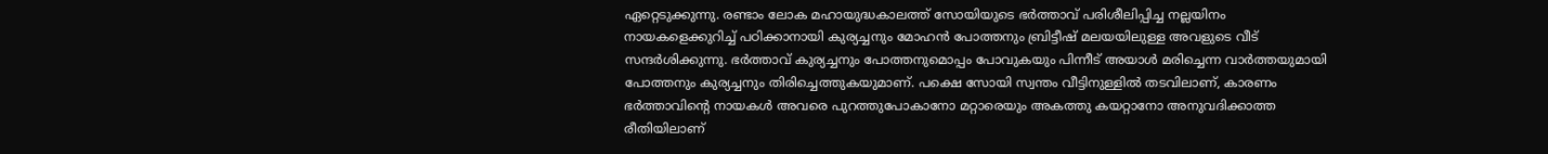ഏറ്റെടുക്കുന്നു. രണ്ടാം ലോക മഹായുദ്ധകാലത്ത് സോയിയുടെ ഭർത്താവ് പരിശീലിപ്പിച്ച നല്ലയിനം നായകളെക്കുറിച്ച് പഠിക്കാനായി കുര്യച്ചനും മോഹൻ പോത്തനും ബ്രിട്ടീഷ് മലയയിലുള്ള അവളുടെ വീട് സന്ദർശിക്കുന്നു. ഭർത്താവ് കുര്യച്ചനും പോത്തനുമൊപ്പം പോവുകയും പിന്നീട് അയാൾ മരിച്ചെന്ന വാർത്തയുമായി പോത്തനും കുര്യച്ചനും തിരിച്ചെത്തുകയുമാണ്. പക്ഷെ സോയി സ്വന്തം വീട്ടിനുള്ളിൽ തടവിലാണ്, കാരണം ഭർത്താവിന്റെ നായകൾ അവരെ പുറത്തുപോകാനോ മറ്റാരെയും അകത്തു കയറ്റാനോ അനുവദിക്കാത്ത രീതിയിലാണ്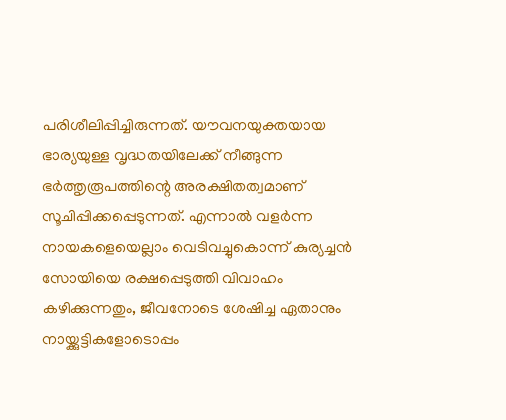പരിശീലിപ്പിച്ചിരുന്നത്. യൗവനയുക്തയായ ഭാര്യയുള്ള വൃദ്ധതയിലേക്ക് നീങ്ങുന്ന ഭർത്തൃരൂപത്തിന്റെ അരക്ഷിതത്വമാണ് സൂചിപ്പിക്കപ്പെടുന്നത്. എന്നാൽ വളർന്ന നായകളെയെല്ലാം വെടിവച്ചുകൊന്ന് കുര്യച്ചൻ സോയിയെ രക്ഷപ്പെടുത്തി വിവാഹം കഴിക്കുന്നതും, ജീവനോടെ ശേഷിച്ച ഏതാനും നായ്ക്കുട്ടികളോടൊപ്പം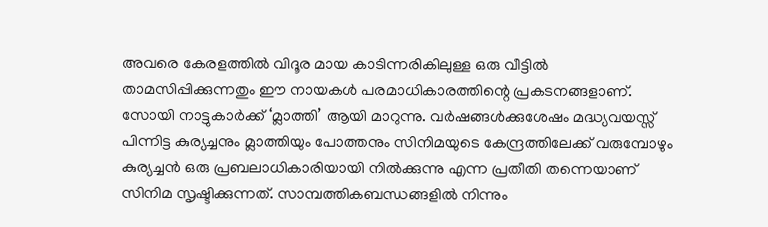അവരെ കേരളത്തിൽ വിദൂര മായ കാടിന്നരികിലുള്ള ഒരു വീട്ടിൽ താമസിപ്പിക്കുന്നതും ഈ നായകൾ പരമാധികാരത്തിന്റെ പ്രകടനങ്ങളാണ്. സോയി നാട്ടുകാർക്ക് ‘മ്ലാത്തി’ ആയി മാറുന്നു. വർഷങ്ങൾക്കുശേഷം മദ്ധ്യവയസ്സ് പിന്നിട്ട കുര്യച്ചനും മ്ലാത്തിയും പോത്തനും സിനിമയുടെ കേന്ദ്രത്തിലേക്ക് വരുമ്പോഴും കുര്യച്ചൻ ഒരു പ്രബലാധികാരിയായി നിൽക്കുന്നു എന്ന പ്രതീതി തന്നെയാണ് സിനിമ സൃഷ്ടിക്കുന്നത്. സാമ്പത്തികബന്ധങ്ങളിൽ നിന്നും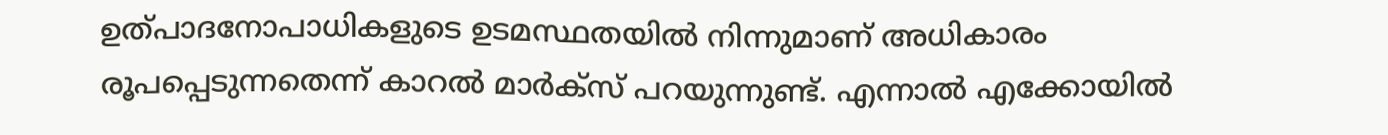ഉത്പാദനോപാധികളുടെ ഉടമസ്ഥതയിൽ നിന്നുമാണ് അധികാരം രൂപപ്പെടുന്നതെന്ന് കാറൽ മാർക്സ് പറയുന്നുണ്ട്. എന്നാൽ എക്കോയിൽ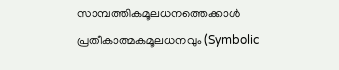സാമ്പത്തികമൂലധനത്തെക്കാൾ പ്രതീകാത്മകമൂലധനവും (Symbolic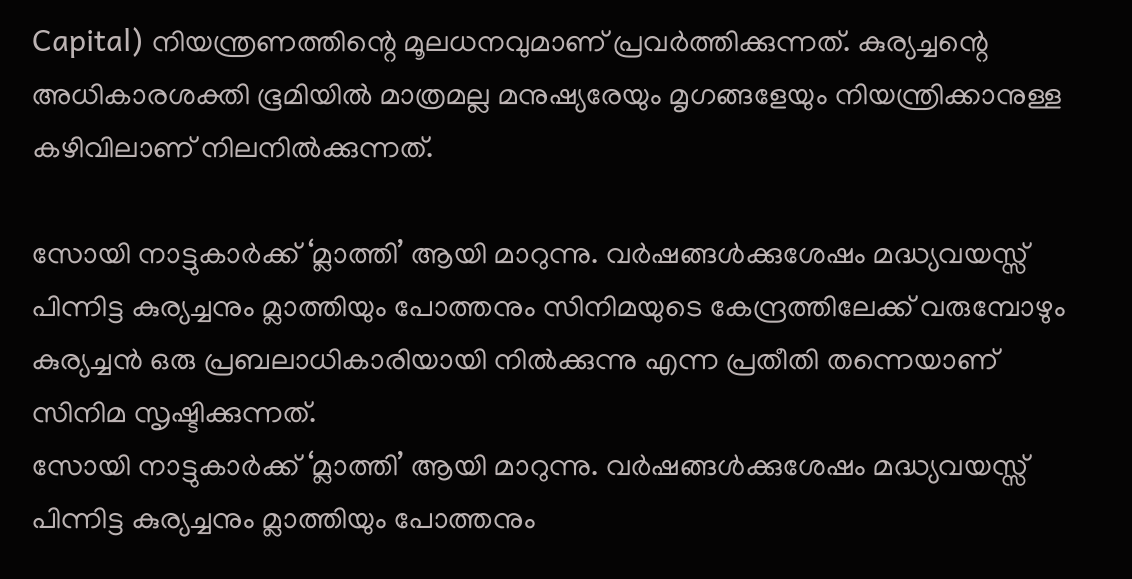Capital) നിയന്ത്രണത്തിന്റെ മൂലധനവുമാണ് പ്രവർത്തിക്കുന്നത്. കുര്യച്ചന്റെ അധികാരശക്തി ഭൂമിയിൽ മാത്രമല്ല മനുഷ്യരേയും മൃഗങ്ങളേയും നിയന്ത്രിക്കാനുള്ള കഴിവിലാണ് നിലനിൽക്കുന്നത്.

സോയി നാട്ടുകാർക്ക് ‘മ്ലാത്തി’ ആയി മാറുന്നു. വർഷങ്ങൾക്കുശേഷം മദ്ധ്യവയസ്സ് പിന്നിട്ട കുര്യച്ചനും മ്ലാത്തിയും പോത്തനും സിനിമയുടെ കേന്ദ്രത്തിലേക്ക് വരുമ്പോഴും കുര്യച്ചൻ ഒരു പ്രബലാധികാരിയായി നിൽക്കുന്നു എന്ന പ്രതീതി തന്നെയാണ് സിനിമ സൃഷ്ടിക്കുന്നത്.
സോയി നാട്ടുകാർക്ക് ‘മ്ലാത്തി’ ആയി മാറുന്നു. വർഷങ്ങൾക്കുശേഷം മദ്ധ്യവയസ്സ് പിന്നിട്ട കുര്യച്ചനും മ്ലാത്തിയും പോത്തനും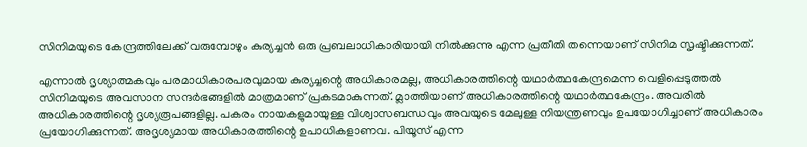സിനിമയുടെ കേന്ദ്രത്തിലേക്ക് വരുമ്പോഴും കുര്യച്ചൻ ഒരു പ്രബലാധികാരിയായി നിൽക്കുന്നു എന്ന പ്രതീതി തന്നെയാണ് സിനിമ സൃഷ്ടിക്കുന്നത്.

എന്നാൽ ദൃശ്യാത്മകവും പരമാധികാരപരവുമായ കുര്യച്ചന്റെ അധികാരമല്ല, അധികാരത്തിന്റെ യഥാർത്ഥകേന്ദ്രമെന്ന വെളിപ്പെടുത്തൽ സിനിമയുടെ അവസാന സന്ദർഭങ്ങളിൽ മാത്രമാണ് പ്രകടമാകുന്നത്. മ്ലാത്തിയാണ് അധികാരത്തിന്റെ യഥാർത്ഥകേന്ദ്രം. അവരിൽ അധികാരത്തിന്റെ ദൃശ്യരൂപങ്ങളില്ല. പകരം നായകളുമായുള്ള വിശ്വാസബന്ധവും അവയുടെ മേലുള്ള നിയന്ത്രണവും ഉപയോഗിച്ചാണ് അധികാരം പ്രയോഗിക്കുന്നത്. അദൃശ്യമായ അധികാരത്തിന്റെ ഉപാധികളാണവ. പിയൂസ് എന്ന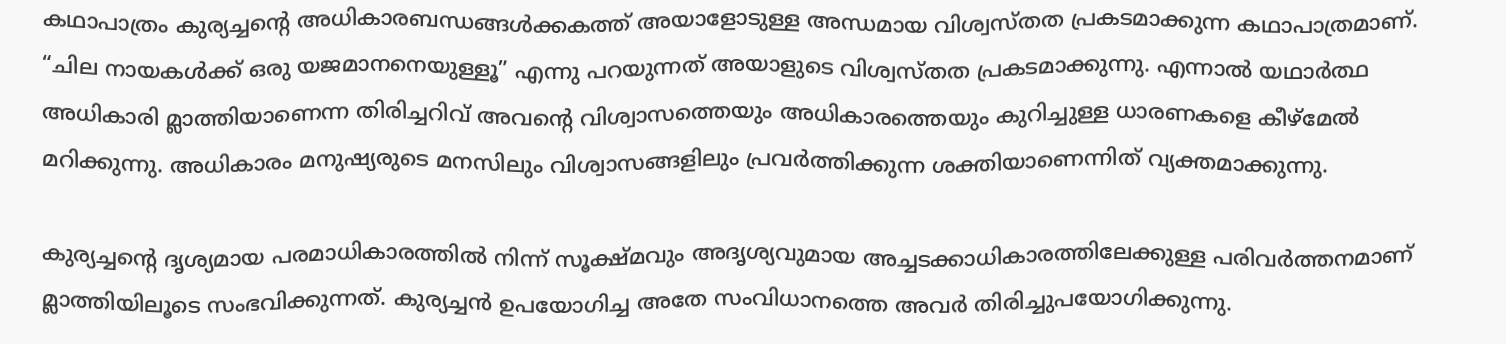കഥാപാത്രം കുര്യച്ചന്റെ അധികാരബന്ധങ്ങൾക്കകത്ത് അയാളോടുള്ള അന്ധമായ വിശ്വസ്തത പ്രകടമാക്കുന്ന കഥാപാത്രമാണ്. “ചില നായകൾക്ക് ഒരു യജമാനനെയുള്ളൂ” എന്നു പറയുന്നത് അയാളുടെ വിശ്വസ്തത പ്രകടമാക്കുന്നു. എന്നാൽ യഥാർത്ഥ അധികാരി മ്ലാത്തിയാണെന്ന തിരിച്ചറിവ് അവന്റെ വിശ്വാസത്തെയും അധികാരത്തെയും കുറിച്ചുള്ള ധാരണകളെ കീഴ്മേൽ മറിക്കുന്നു. അധികാരം മനുഷ്യരുടെ മനസിലും വിശ്വാസങ്ങളിലും പ്രവർത്തിക്കുന്ന ശക്തിയാണെന്നിത് വ്യക്തമാക്കുന്നു.

കുര്യച്ചന്റെ ദൃശ്യമായ പരമാധികാരത്തിൽ നിന്ന് സൂക്ഷ്മവും അദൃശ്യവുമായ അച്ചടക്കാധികാരത്തിലേക്കുള്ള പരിവർത്തനമാണ് മ്ലാത്തിയിലൂടെ സംഭവിക്കുന്നത്. കുര്യച്ചൻ ഉപയോഗിച്ച അതേ സംവിധാനത്തെ അവർ തിരിച്ചുപയോഗിക്കുന്നു.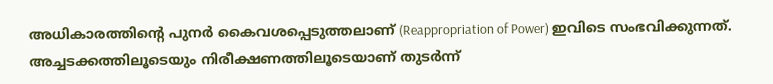അധികാരത്തിന്റെ പുനർ കൈവശപ്പെടുത്തലാണ് (Reappropriation of Power) ഇവിടെ സംഭവിക്കുന്നത്. അച്ചടക്കത്തിലൂടെയും നിരീക്ഷണത്തിലൂടെയാണ് തുടർന്ന്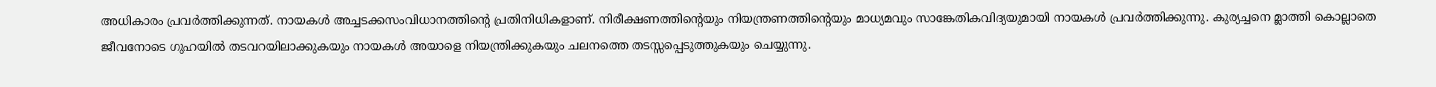അധികാരം പ്രവർത്തിക്കുന്നത്. നായകൾ അച്ചടക്കസംവിധാനത്തിന്റെ പ്രതിനിധികളാണ്. നിരീക്ഷണത്തിന്റെയും നിയന്ത്രണത്തിന്റെയും മാധ്യമവും സാങ്കേതികവിദ്യയുമായി നായകൾ പ്രവർത്തിക്കുന്നു. കുര്യച്ചനെ മ്ലാത്തി കൊല്ലാതെ ജീവനോടെ ഗുഹയിൽ തടവറയിലാക്കുകയും നായകൾ അയാളെ നിയന്ത്രിക്കുകയും ചലനത്തെ തടസ്സപ്പെടുത്തുകയും ചെയ്യുന്നു.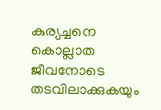കുര്യച്ചനെ കൊല്ലാത ജീവനോടെ തടവിലാക്കുകയും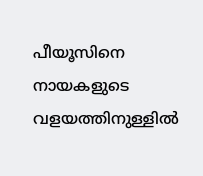പീയൂസിനെ നായകളുടെ വളയത്തിനുള്ളിൽ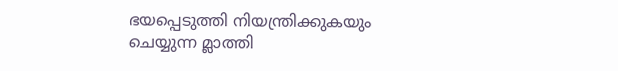ഭയപ്പെടുത്തി നിയന്ത്രിക്കുകയും ചെയ്യുന്ന മ്ലാത്തി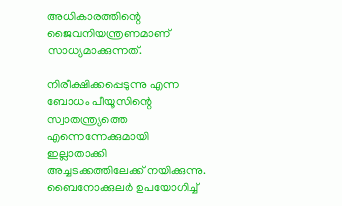അധികാരത്തിന്റെ ജൈവനിയന്ത്രണമാണ് സാധ്യമാക്കുന്നത്.

നിരീക്ഷിക്കപ്പെടുന്നു എന്ന ബോധം പീയൂസിന്റെ സ്വാതന്ത്ര്യത്തെ എന്നെന്നേക്കുമായി ഇല്ലാതാക്കി അച്ചടക്കത്തിലേക്ക് നയിക്കുന്നു. ബൈനോക്കുലർ ഉപയോഗിച്ച്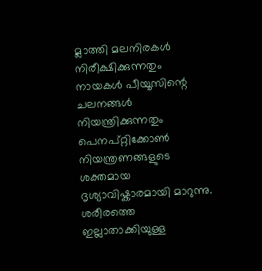മ്ലാത്തി മലനിരകൾ നിരീക്ഷിക്കുന്നതും നായകൾ പീയൂസിന്റെ ചലനങ്ങൾ നിയന്ത്രിക്കുന്നതും പെനപ്റ്റിക്കോൺ നിയന്ത്രണങ്ങളുടെ ശക്തമായ ദൃശ്യാവിഷ്കാരമായി മാറുന്നു. ശരീരത്തെ ഇല്ലാതാക്കിയുള്ള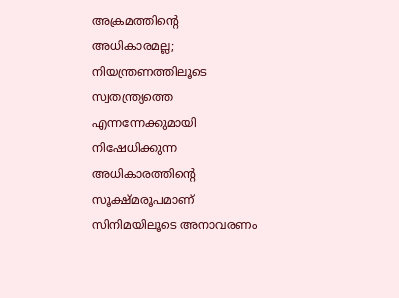അക്രമത്തിന്റെ അധികാരമല്ല; നിയന്ത്രണത്തിലൂടെ സ്വതന്ത്ര്യത്തെ എന്നന്നേക്കുമായി നിഷേധിക്കുന്ന അധികാരത്തിന്റെ സൂക്ഷ്മരൂപമാണ് സിനിമയിലൂടെ അനാവരണം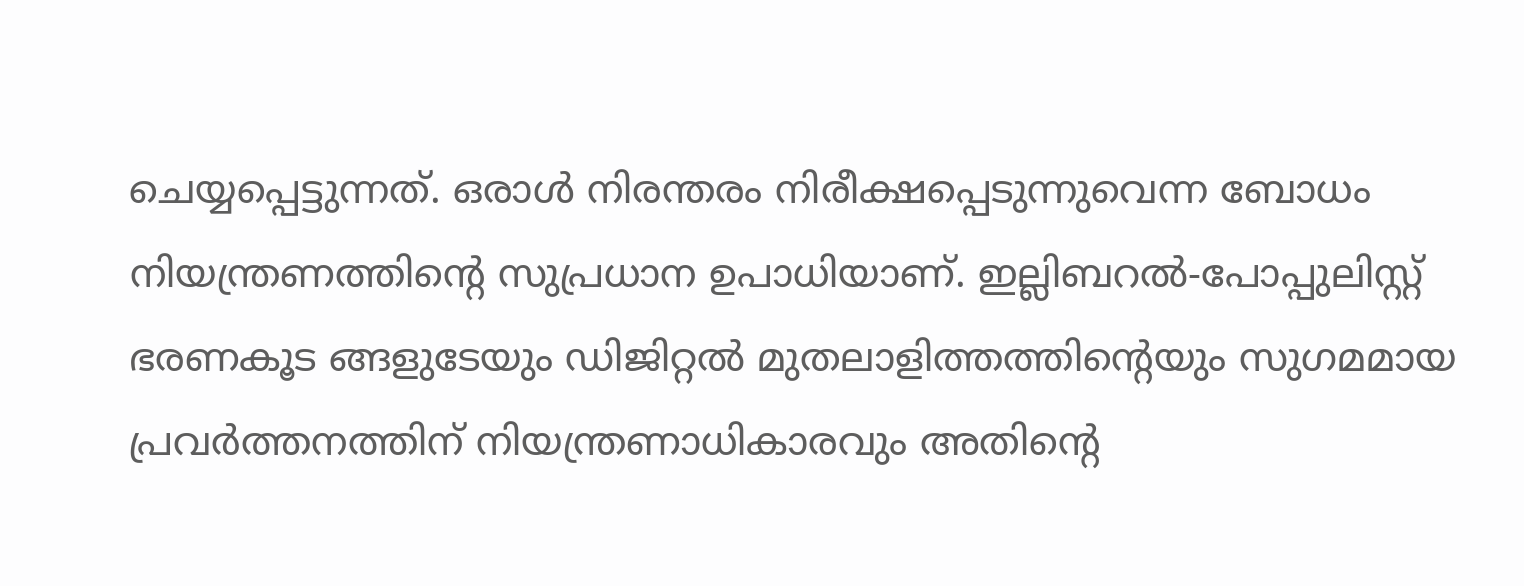ചെയ്യപ്പെട്ടുന്നത്. ഒരാൾ നിരന്തരം നിരീക്ഷപ്പെടുന്നുവെന്ന ബോധം നിയന്ത്രണത്തിന്റെ സുപ്രധാന ഉപാധിയാണ്. ഇല്ലിബറൽ-പോപ്പുലിസ്റ്റ് ഭരണകൂട ങ്ങളുടേയും ഡിജിറ്റൽ മുതലാളിത്തത്തിന്റെയും സുഗമമായ പ്രവർത്തനത്തിന് നിയന്ത്രണാധികാരവും അതിന്റെ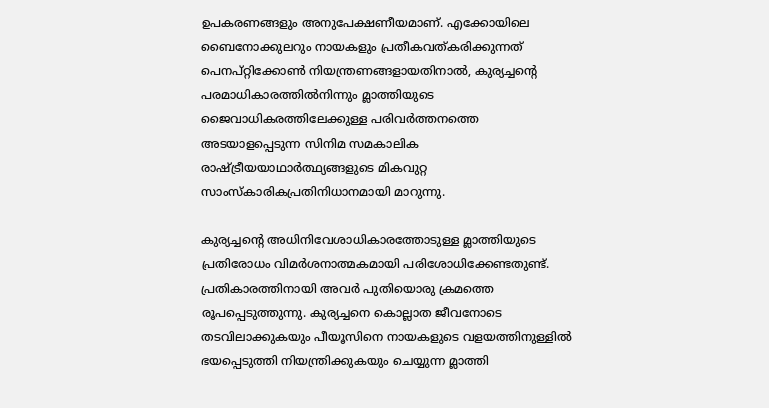ഉപകരണങ്ങളും അനുപേക്ഷണീയമാണ്. എക്കോയിലെ ബൈനോക്കുലറും നായകളും പ്രതീകവത്കരിക്കുന്നത് പെനപ്റ്റിക്കോൺ നിയന്ത്രണങ്ങളായതിനാൽ, കുര്യച്ചന്റെ പരമാധികാരത്തിൽനിന്നും മ്ലാത്തിയുടെ ജൈവാധികരത്തിലേക്കുള്ള പരിവർത്തനത്തെ അടയാളപ്പെടുന്ന സിനിമ സമകാലിക രാഷ്ട്രീയയാഥാർത്ഥ്യങ്ങളുടെ മികവുറ്റ സാംസ്കാരികപ്രതിനിധാനമായി മാറുന്നു.

കുര്യച്ചന്റെ അധിനിവേശാധികാരത്തോടുള്ള മ്ലാത്തിയുടെ പ്രതിരോധം വിമർശനാത്മകമായി പരിശോധിക്കേണ്ടതുണ്ട്. പ്രതികാരത്തിനായി അവർ പുതിയൊരു ക്രമത്തെ രൂപപ്പെടുത്തുന്നു. കുര്യച്ചനെ കൊല്ലാത ജീവനോടെ തടവിലാക്കുകയും പീയൂസിനെ നായകളുടെ വളയത്തിനുള്ളിൽ ഭയപ്പെടുത്തി നിയന്ത്രിക്കുകയും ചെയ്യുന്ന മ്ലാത്തി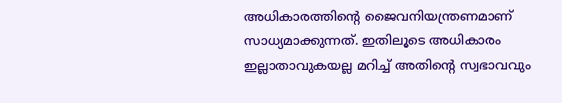അധികാരത്തിന്റെ ജൈവനിയന്ത്രണമാണ് സാധ്യമാക്കുന്നത്. ഇതിലൂടെ അധികാരം ഇല്ലാതാവുകയല്ല മറിച്ച് അതിന്റെ സ്വഭാവവും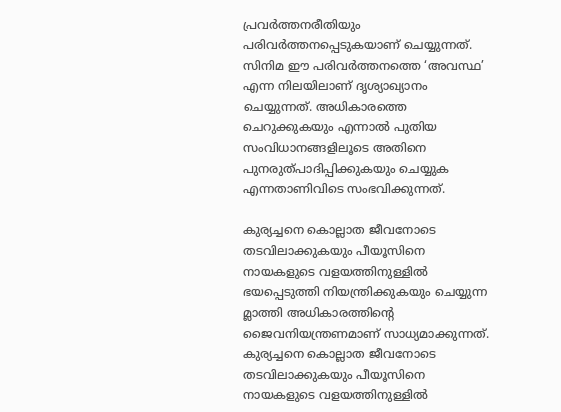പ്രവർത്തനരീതിയും പരിവർത്തനപ്പെടുകയാണ് ചെയ്യുന്നത്. സിനിമ ഈ പരിവർത്തനത്തെ ‘അവസ്ഥ’ എന്ന നിലയിലാണ് ദൃശ്യാഖ്യാനം ചെയ്യുന്നത്. അധികാരത്തെ ചെറുക്കുകയും എന്നാൽ പുതിയ സംവിധാനങ്ങളിലൂടെ അതിനെ പുനരുത്പാദിപ്പിക്കുകയും ചെയ്യുക എന്നതാണിവിടെ സംഭവിക്കുന്നത്.

കുര്യച്ചനെ കൊല്ലാത ജീവനോടെ തടവിലാക്കുകയും പീയൂസിനെ നായകളുടെ വളയത്തിനുള്ളിൽ ഭയപ്പെടുത്തി നിയന്ത്രിക്കുകയും ചെയ്യുന്ന മ്ലാത്തി അധികാരത്തിന്റെ ജൈവനിയന്ത്രണമാണ് സാധ്യമാക്കുന്നത്.
കുര്യച്ചനെ കൊല്ലാത ജീവനോടെ തടവിലാക്കുകയും പീയൂസിനെ നായകളുടെ വളയത്തിനുള്ളിൽ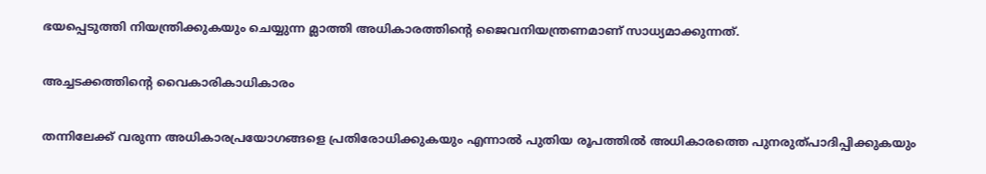ഭയപ്പെടുത്തി നിയന്ത്രിക്കുകയും ചെയ്യുന്ന മ്ലാത്തി അധികാരത്തിന്റെ ജൈവനിയന്ത്രണമാണ് സാധ്യമാക്കുന്നത്.

അച്ചടക്കത്തിന്റെ വൈകാരികാധികാരം

തന്നിലേക്ക് വരുന്ന അധികാരപ്രയോഗങ്ങളെ പ്രതിരോധിക്കുകയും എന്നാൽ പുതിയ രൂപത്തിൽ അധികാരത്തെ പുനരുത്പാദിപ്പിക്കുകയും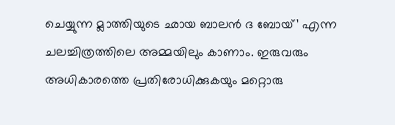ചെയ്യുന്ന മ്ലാത്തിയുടെ ഛായ ബാലൻ ദ ബോയ്’ എന്ന ചലച്ചിത്രത്തിലെ അമ്മയിലും കാണാം. ഇരുവരും അധികാരത്തെ പ്രതിരോധിക്കുകയും മറ്റൊരു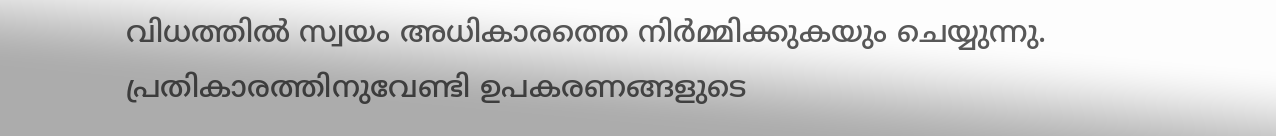വിധത്തിൽ സ്വയം അധികാരത്തെ നിർമ്മിക്കുകയും ചെയ്യുന്നു. പ്രതികാരത്തിനുവേണ്ടി ഉപകരണങ്ങളുടെ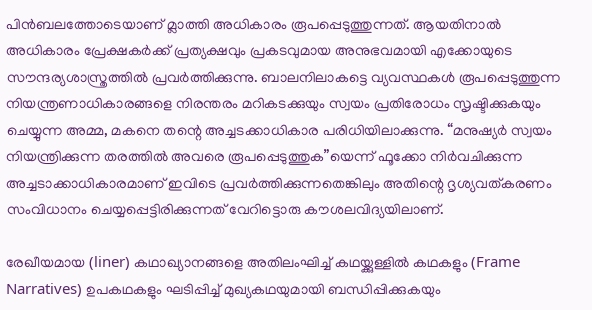പിൻബലത്തോടെയാണ് മ്ലാത്തി അധികാരം രൂപപ്പെടുത്തുന്നത്. ആയതിനാൽ അധികാരം പ്രേക്ഷകർക്ക് പ്രത്യക്ഷവും പ്രകടവുമായ അനുഭവമായി എക്കോയുടെ സൗന്ദര്യശാസ്ത്രത്തിൽ പ്രവർത്തിക്കുന്നു. ബാലനിലാകട്ടെ വ്യവസ്ഥകൾ രൂപപ്പെടുത്തുന്ന നിയന്ത്രണാധികാരങ്ങളെ നിരന്തരം മറികടക്കുയും സ്വയം പ്രതിരോധം സൃഷ്ടിക്കുകയും ചെയ്യുന്ന അമ്മ, മകനെ തന്റെ അച്ചടക്കാധികാര പരിധിയിലാക്കുന്നു. “മനുഷ്യർ സ്വയം നിയന്ത്രിക്കുന്ന തരത്തിൽ അവരെ രൂപപ്പെടുത്തുക”യെന്ന് ഫൂക്കോ നിർവചിക്കുന്ന അച്ചടാക്കാധികാരമാണ് ഇവിടെ പ്രവർത്തിക്കുന്നതെങ്കിലും അതിന്റെ ദൃശ്യവത്കരണം സംവിധാനം ചെയ്യപ്പെട്ടിരിക്കുന്നത് വേറിട്ടൊരു കൗശലവിദ്യയിലാണ്.

രേഖീയമായ (liner) കഥാഖ്യാനങ്ങളെ അതിലംഘിച്ച് കഥയ്ക്കുള്ളിൽ കഥകളും (Frame Narratives) ഉപകഥകളും ഘടിപ്പിച്ച് മുഖ്യകഥയുമായി ബന്ധിപ്പിക്കുകയും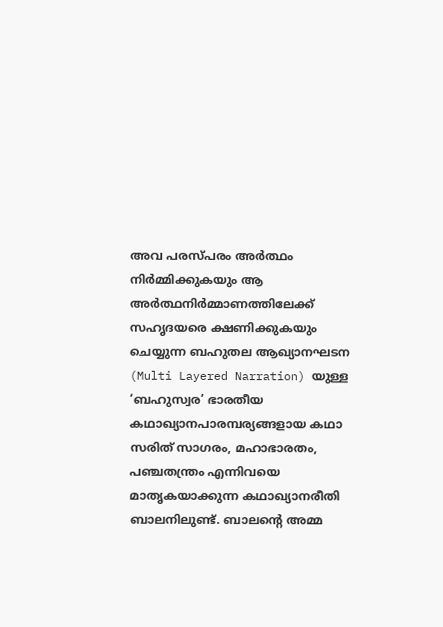അവ പരസ്പരം അർത്ഥം നിർമ്മിക്കുകയും ആ അർത്ഥനിർമ്മാണത്തിലേക്ക് സഹൃദയരെ ക്ഷണിക്കുകയും ചെയ്യുന്ന ബഹുതല ആഖ്യാനഘടന (Multi Layered Narration) യുള്ള ‘ബഹുസ്വര’ ഭാരതീയ കഥാഖ്യാനപാരമ്പര്യങ്ങളായ കഥാ സരിത് സാഗരം, മഹാഭാരതം, പഞ്ചതന്ത്രം എന്നിവയെ മാതൃകയാക്കുന്ന കഥാഖ്യാനരീതി ബാലനിലുണ്ട്. ബാലന്റെ അമ്മ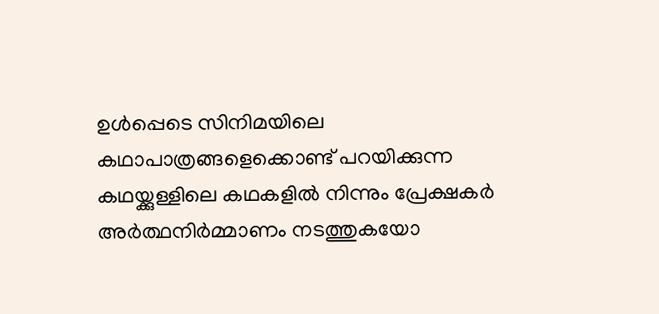ഉൾപ്പെടെ സിനിമയിലെ കഥാപാത്രങ്ങളെക്കൊണ്ട് പറയിക്കുന്ന കഥയ്ക്കുള്ളിലെ കഥകളിൽ നിന്നും പ്രേക്ഷകർ അർത്ഥനിർമ്മാണം നടത്തുകയോ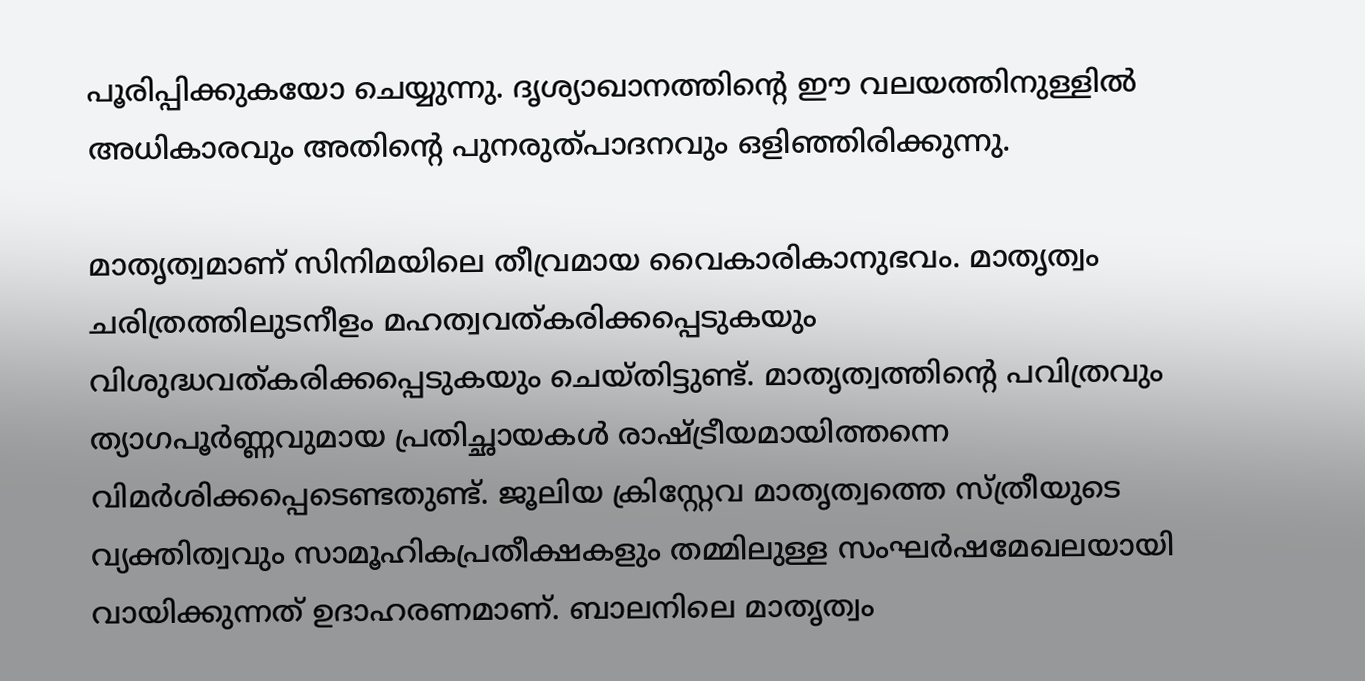പൂരിപ്പിക്കുകയോ ചെയ്യുന്നു. ദൃശ്യാഖാനത്തിന്റെ ഈ വലയത്തിനുള്ളിൽ അധികാരവും അതിന്റെ പുനരുത്പാദനവും ഒളിഞ്ഞിരിക്കുന്നു.

മാതൃത്വമാണ് സിനിമയിലെ തീവ്രമായ വൈകാരികാനുഭവം. മാതൃത്വം ചരിത്രത്തിലുടനീളം മഹത്വവത്കരിക്കപ്പെടുകയും വിശുദ്ധവത്കരിക്കപ്പെടുകയും ചെയ്തിട്ടുണ്ട്. മാതൃത്വത്തിന്റെ പവിത്രവും ത്യാഗപൂർണ്ണവുമായ പ്രതിച്ഛായകൾ രാഷ്ട്രീയമായിത്തന്നെ വിമർശിക്കപ്പെടെണ്ടതുണ്ട്. ജൂലിയ ക്രിസ്റ്റേവ മാതൃത്വത്തെ സ്ത്രീയുടെ വ്യക്തിത്വവും സാമൂഹികപ്രതീക്ഷകളും തമ്മിലുള്ള സംഘർഷമേഖലയായി വായിക്കുന്നത് ഉദാഹരണമാണ്. ബാലനിലെ മാതൃത്വം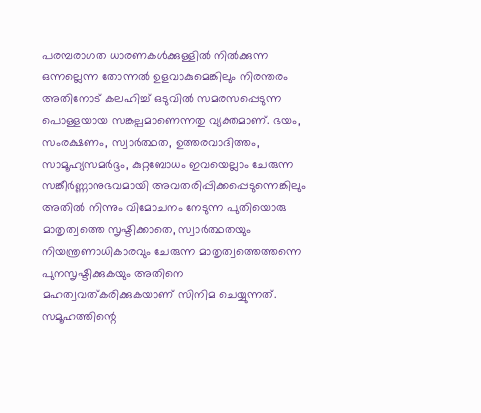പരമ്പരാഗത ധാരണകൾക്കുള്ളിൽ നിൽക്കുന്ന ഒന്നല്ലെന്ന തോന്നൽ ഉളവാകുമെങ്കിലും നിരന്തരം അതിനോട് കലഹിച്ച് ഒടുവിൽ സമരസപ്പെടുന്ന പൊള്ളയായ സങ്കല്പമാണെന്നതു വ്യക്തമാണ്. ഭയം, സംരക്ഷണം, സ്വാർത്ഥത, ഉത്തരവാദിത്തം, സാമൂഹ്യസമർദ്ദം, കുറ്റബോധം ഇവയെല്ലാം ചേരുന്ന സങ്കീർണ്ണാനുഭവമായി അവതരിപ്പിക്കപ്പെടുന്നെങ്കിലും അതിൽ നിന്നും വിമോചനം നേടുന്ന പുതിയൊരു മാതൃത്വത്തെ സൃഷ്ടിക്കാതെ, സ്വാർത്ഥതയും നിയന്ത്രണാധികാരവും ചേരുന്ന മാതൃത്വത്തെത്തന്നെ പുനസൃഷ്ടിക്കുകയും അതിനെ മഹത്വവത്കരിക്കുകയാണ് സിനിമ ചെയ്യുന്നത്. സമൂഹത്തിന്റെ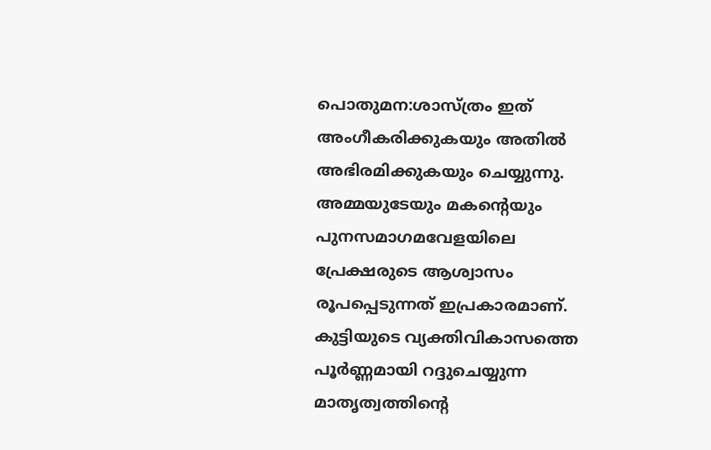പൊതുമന:ശാസ്ത്രം ഇത് അംഗീകരിക്കുകയും അതിൽ അഭിരമിക്കുകയും ചെയ്യുന്നു. അമ്മയുടേയും മകന്റെയും പുനസമാഗമവേളയിലെ പ്രേക്ഷരുടെ ആശ്വാസം രൂപപ്പെടുന്നത് ഇപ്രകാരമാണ്. കുട്ടിയുടെ വ്യക്തിവികാസത്തെ പൂർണ്ണമായി റദ്ദുചെയ്യുന്ന മാതൃത്വത്തിന്റെ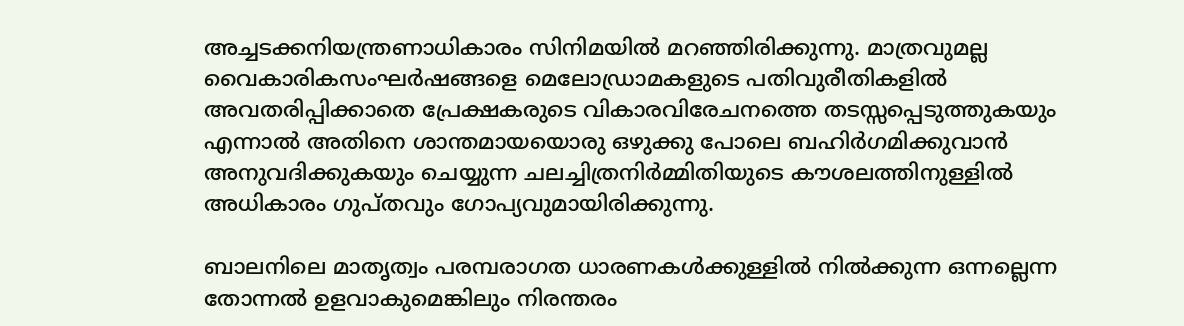അച്ചടക്കനിയന്ത്രണാധികാരം സിനിമയിൽ മറഞ്ഞിരിക്കുന്നു. മാത്രവുമല്ല വൈകാരികസംഘർഷങ്ങളെ മെലോഡ്രാമകളുടെ പതിവുരീതികളിൽ അവതരിപ്പിക്കാതെ പ്രേക്ഷകരുടെ വികാരവിരേചനത്തെ തടസ്സപ്പെടുത്തുകയും എന്നാൽ അതിനെ ശാന്തമായയൊരു ഒഴുക്കു പോലെ ബഹിർഗമിക്കുവാൻ അനുവദിക്കുകയും ചെയ്യുന്ന ചലച്ചിത്രനിർമ്മിതിയുടെ കൗശലത്തിനുള്ളിൽ അധികാരം ഗുപ്തവും ഗോപ്യവുമായിരിക്കുന്നു.

ബാലനിലെ മാതൃത്വം പരമ്പരാഗത ധാരണകൾക്കുള്ളിൽ നിൽക്കുന്ന ഒന്നല്ലെന്ന തോന്നൽ ഉളവാകുമെങ്കിലും നിരന്തരം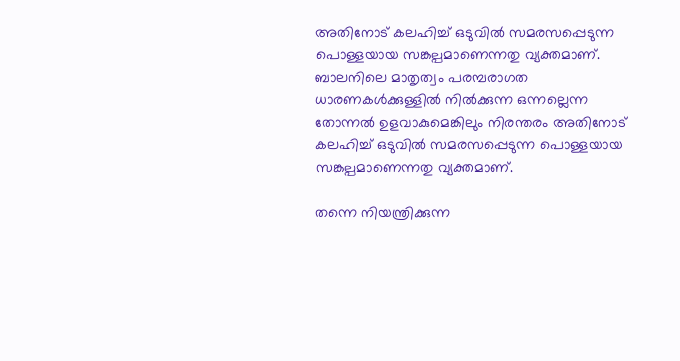അതിനോട് കലഹിച്ച് ഒടുവിൽ സമരസപ്പെടുന്ന പൊള്ളയായ സങ്കല്പമാണെന്നതു വ്യക്തമാണ്.
ബാലനിലെ മാതൃത്വം പരമ്പരാഗത ധാരണകൾക്കുള്ളിൽ നിൽക്കുന്ന ഒന്നല്ലെന്ന തോന്നൽ ഉളവാകുമെങ്കിലും നിരന്തരം അതിനോട് കലഹിച്ച് ഒടുവിൽ സമരസപ്പെടുന്ന പൊള്ളയായ സങ്കല്പമാണെന്നതു വ്യക്തമാണ്.

തന്നെ നിയന്ത്രിക്കുന്ന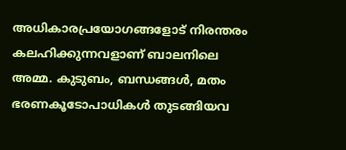അധികാരപ്രയോഗങ്ങളോട് നിരന്തരം കലഹിക്കുന്നവളാണ് ബാലനിലെ അമ്മ. കുടുബം, ബന്ധങ്ങൾ, മതം ഭരണകൂടോപാധികൾ തുടങ്ങിയവ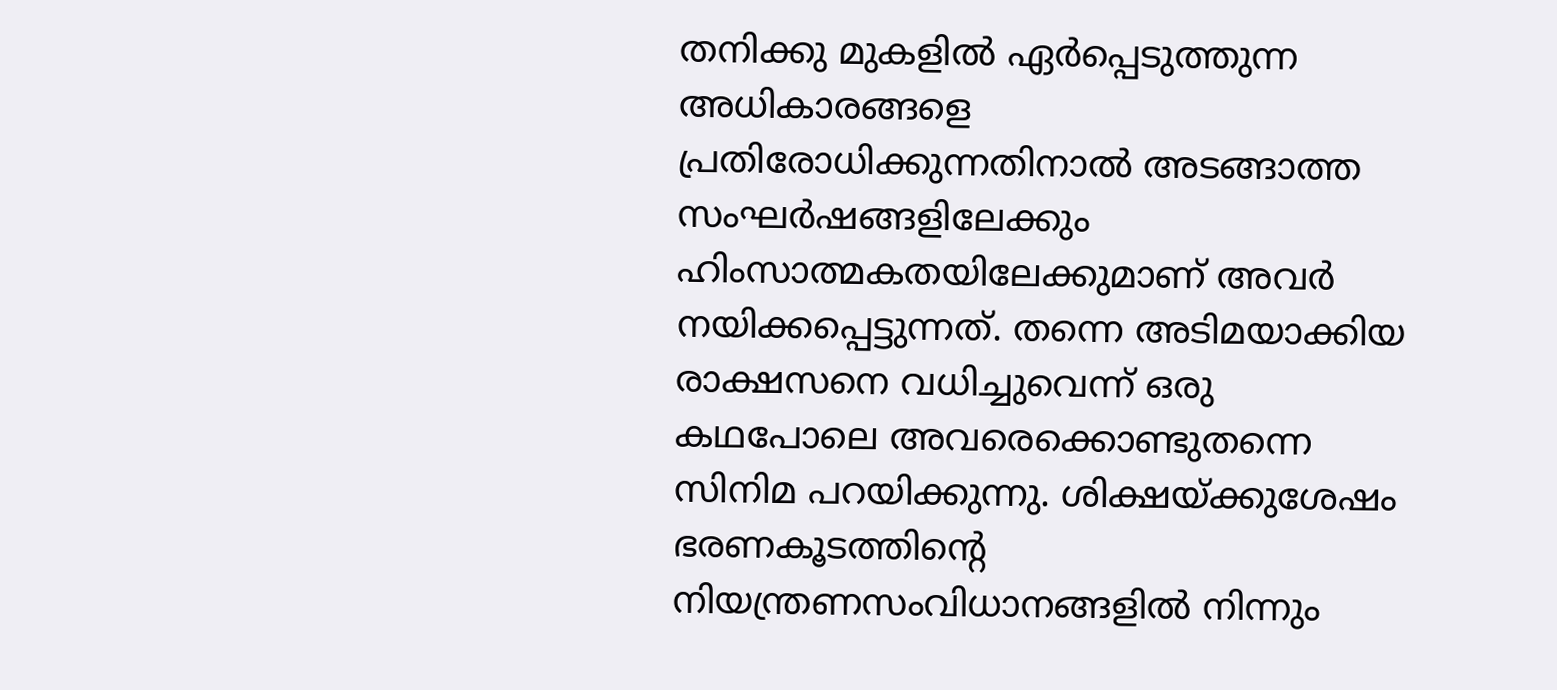തനിക്കു മുകളിൽ ഏർപ്പെടുത്തുന്ന അധികാരങ്ങളെ പ്രതിരോധിക്കുന്നതിനാൽ അടങ്ങാത്ത സംഘർഷങ്ങളിലേക്കും ഹിംസാത്മകതയിലേക്കുമാണ് അവർ നയിക്കപ്പെട്ടുന്നത്. തന്നെ അടിമയാക്കിയ രാക്ഷസനെ വധിച്ചുവെന്ന് ഒരു കഥപോലെ അവരെക്കൊണ്ടുതന്നെ സിനിമ പറയിക്കുന്നു. ശിക്ഷയ്ക്കുശേഷം ഭരണകൂടത്തിന്റെ നിയന്ത്രണസംവിധാനങ്ങളിൽ നിന്നും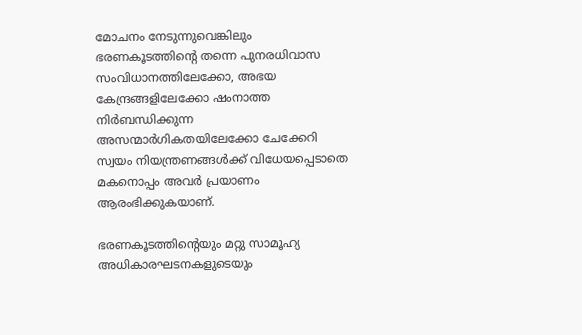മോചനം നേടുന്നുവെങ്കിലും ഭരണകൂടത്തിന്റെ തന്നെ പുനരധിവാസ സംവിധാനത്തിലേക്കോ, അഭയ കേന്ദ്രങ്ങളിലേക്കോ ഷംനാത്ത നിർബന്ധിക്കുന്ന അസന്മാർഗികതയിലേക്കോ ചേക്കേറി സ്വയം നിയന്ത്രണങ്ങൾക്ക് വിധേയപ്പെടാതെ മകനൊപ്പം അവർ പ്രയാണം ആരംഭിക്കുകയാണ്.

ഭരണകൂടത്തിന്റെയും മറ്റു സാമൂഹ്യ അധികാരഘടനകളുടെയും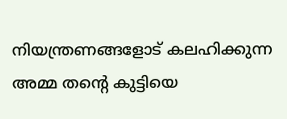നിയന്ത്രണങ്ങളോട് കലഹിക്കുന്ന അമ്മ തന്റെ കുട്ടിയെ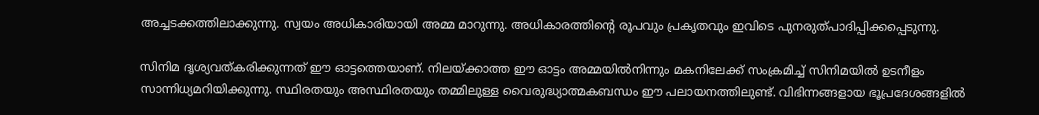അച്ചടക്കത്തിലാക്കുന്നു. സ്വയം അധികാരിയായി അമ്മ മാറുന്നു. അധികാരത്തിന്റെ രൂപവും പ്രകൃതവും ഇവിടെ പുനരുത്പാദിപ്പിക്കപ്പെടുന്നു.

സിനിമ ദൃശ്യവത്കരിക്കുന്നത് ഈ ഓട്ടത്തെയാണ്. നിലയ്ക്കാത്ത ഈ ഓട്ടം അമ്മയിൽനിന്നും മകനിലേക്ക് സംക്രമിച്ച് സിനിമയിൽ ഉടനീളം സാന്നിധ്യമറിയിക്കുന്നു. സ്ഥിരതയും അസ്ഥിരതയും തമ്മിലുള്ള വൈരുദ്ധ്യാത്മകബന്ധം ഈ പലായനത്തിലുണ്ട്. വിഭിന്നങ്ങളായ ഭൂപ്രദേശങ്ങളിൽ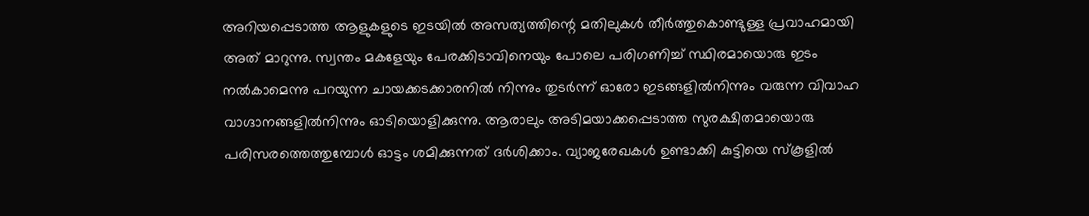അറിയപ്പെടാത്ത ആളുകളുടെ ഇടയിൽ അസത്യത്തിന്റെ മതിലുകൾ തീർത്തുകൊണ്ടുള്ള പ്രവാഹമായി അത് മാറുന്നു. സ്വന്തം മകളേയും പേരക്കിടാവിനെയും പോലെ പരിഗണിച്ച് സ്ഥിരമായൊരു ഇടം നൽകാമെന്നു പറയുന്ന ചായക്കടക്കാരനിൽ നിന്നും തുടർന്ന് ഓരോ ഇടങ്ങളിൽനിന്നും വരുന്ന വിവാഹ വാഗ്ദാനങ്ങളിൽനിന്നും ഓടിയൊളിക്കുന്നു. ആരാലും അടിമയാക്കപ്പെടാത്ത സുരക്ഷിതമായൊരു പരിസരത്തെത്തുമ്പോൾ ഓട്ടം ശമിക്കുന്നത് ദർശിക്കാം. വ്യാജരേഖകൾ ഉണ്ടാക്കി കുട്ടിയെ സ്കൂളിൽ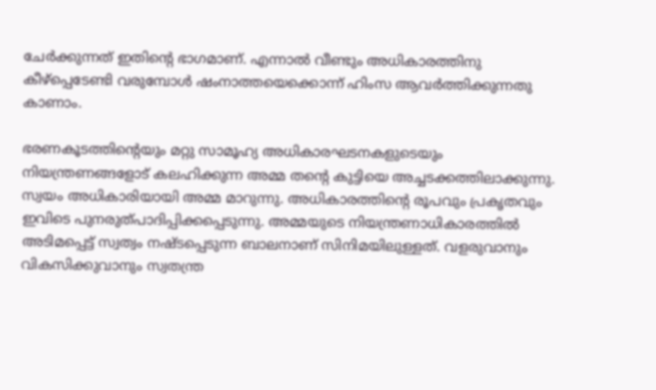ചേർക്കുന്നത് ഇതിന്റെ ഭാഗമാണ്. എന്നാൽ വീണ്ടും അധികാരത്തിനു കീഴ്പ്പെടേണ്ടി വരുമ്പോൾ ഷംനാത്തയെക്കൊന്ന് ഹിംസ ആവർത്തിക്കുന്നതു കാണാം.

ഭരണകൂടത്തിന്റെയും മറ്റു സാമൂഹ്യ അധികാരഘടനകളുടെയും നിയന്ത്രണങ്ങളോട് കലഹിക്കുന്ന അമ്മ തന്റെ കുട്ടിയെ അച്ചടക്കത്തിലാക്കുന്നു. സ്വയം അധികാരിയായി അമ്മ മാറുന്നു. അധികാരത്തിന്റെ രൂപവും പ്രകൃതവും ഇവിടെ പുനരുത്പാദിപ്പിക്കപ്പെടുന്നു. അമ്മയുടെ നിയന്ത്രണാധികാരത്തിൽ അടിമപ്പെട്ട് സ്വത്വം നഷ്ടപ്പെടുന്ന ബാലനാണ് സിനിമയിലുള്ളത്. വളരുവാനും വികസിക്കുവാനും സ്വതന്ത്ര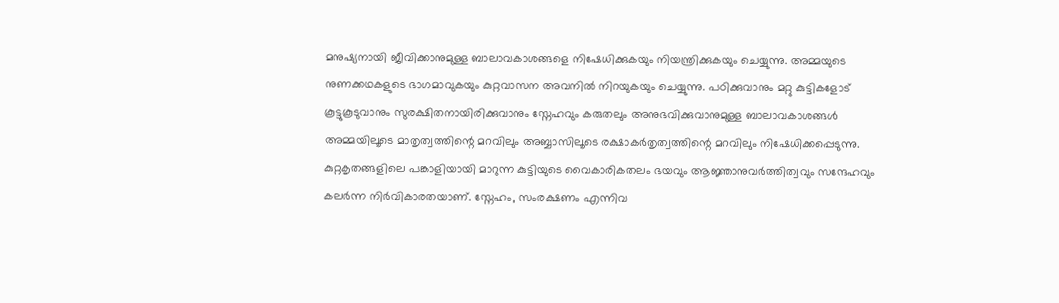മനുഷ്യനായി ജീവിക്കാനുമുള്ള ബാലാവകാശങ്ങളെ നിഷേധിക്കുകയും നിയന്ത്രിക്കുകയും ചെയ്യുന്നു. അമ്മയുടെ നുണക്കഥകളുടെ ഭാഗമാവുകയും കുറ്റവാസന അവനിൽ നിറയുകയും ചെയ്യുന്നു. പഠിക്കുവാനും മറ്റു കുട്ടികളോട് കൂട്ടുകൂടുവാനും സുരക്ഷിതനായിരിക്കുവാനും സ്നേഹവും കരുതലും അനുഭവിക്കുവാനുമുള്ള ബാലാവകാശങ്ങൾ അമ്മയിലൂടെ മാതൃത്വത്തിന്റെ മറവിലും അബ്ബാസിലൂടെ രക്ഷാകർതൃത്വത്തിന്റെ മറവിലും നിഷേധിക്കപ്പെടുന്നു. കുറ്റകൃതങ്ങളിലെ പങ്കാളിയായി മാറുന്ന കുട്ടിയുടെ വൈകാരികതലം ഭയവും ആജ്ഞാനുവർത്തിത്വവും സന്ദേഹവും കലർന്ന നിർവികാരതയാണ്. സ്നേഹം, സംരക്ഷണം എന്നിവ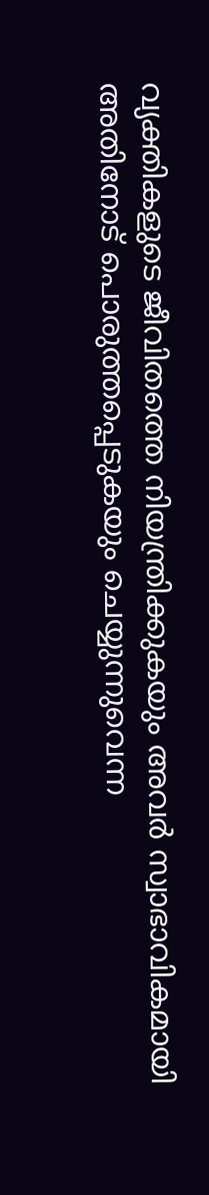വ്യക്തികളുടെ ജീവിതത്തെ നിയന്ത്രിക്കുകയും അവർ സ്വാഭാവികമായി അതിനോട് പൊരുത്തപ്പെടുകയും ചെയ്യുന്നുവെന്ന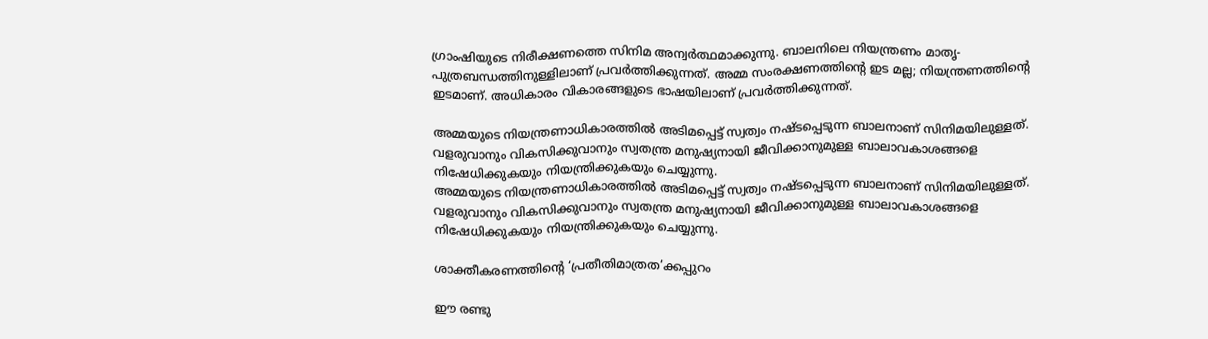ഗ്രാംഷിയുടെ നിരീക്ഷണത്തെ സിനിമ അന്വർത്ഥമാക്കുന്നു. ബാലനിലെ നിയന്ത്രണം മാതൃ-പുത്രബന്ധത്തിനുള്ളിലാണ് പ്രവർത്തിക്കുന്നത്. അമ്മ സംരക്ഷണത്തിന്റെ ഇട മല്ല; നിയന്ത്രണത്തിന്റെ ഇടമാണ്. അധികാരം വികാരങ്ങളുടെ ഭാഷയിലാണ് പ്രവർത്തിക്കുന്നത്.

അമ്മയുടെ നിയന്ത്രണാധികാരത്തിൽ അടിമപ്പെട്ട് സ്വത്വം നഷ്ടപ്പെടുന്ന ബാലനാണ് സിനിമയിലുള്ളത്. വളരുവാനും വികസിക്കുവാനും സ്വതന്ത്ര മനുഷ്യനായി ജീവിക്കാനുമുള്ള ബാലാവകാശങ്ങളെ  നിഷേധിക്കുകയും നിയന്ത്രിക്കുകയും ചെയ്യുന്നു.
അമ്മയുടെ നിയന്ത്രണാധികാരത്തിൽ അടിമപ്പെട്ട് സ്വത്വം നഷ്ടപ്പെടുന്ന ബാലനാണ് സിനിമയിലുള്ളത്. വളരുവാനും വികസിക്കുവാനും സ്വതന്ത്ര മനുഷ്യനായി ജീവിക്കാനുമുള്ള ബാലാവകാശങ്ങളെ നിഷേധിക്കുകയും നിയന്ത്രിക്കുകയും ചെയ്യുന്നു.

ശാക്തീകരണത്തിന്റെ ‘പ്രതീതിമാത്രത’ക്കപ്പുറം

ഈ രണ്ടു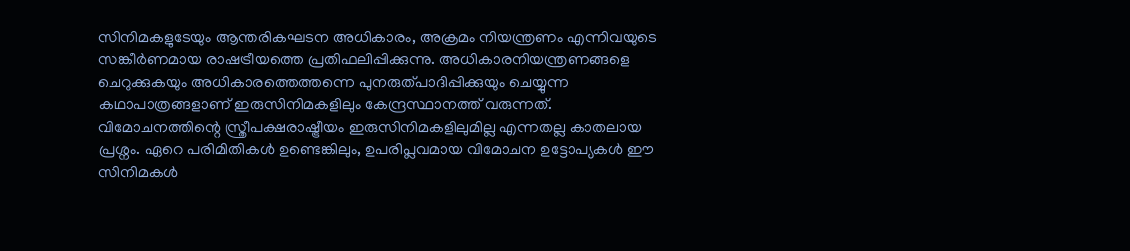സിനിമകളുടേയും ആന്തരികഘടന അധികാരം, അക്രമം നിയന്ത്രണം എന്നിവയുടെ സങ്കീർണമായ രാഷട്രീയത്തെ പ്രതിഫലിപ്പിക്കുന്നു. അധികാരനിയന്ത്രണങ്ങളെ ചെറുക്കുകയും അധികാരത്തെത്തന്നെ പുനരുത്പാദിപ്പിക്കുയും ചെയ്യുന്ന കഥാപാത്രങ്ങളാണ് ഇരുസിനിമകളിലും കേന്ദ്രസ്ഥാനത്ത് വരുന്നത്. വിമോചനത്തിന്റെ സ്ത്രീപക്ഷരാഷ്ട്രീയം ഇരുസിനിമകളിലുമില്ല എന്നതല്ല കാതലായ പ്രശ്നം. ഏറെ പരിമിതികൾ ഉണ്ടെങ്കിലും, ഉപരിപ്ലവമായ വിമോചന ഉട്ടോപ്യകൾ ഈ സിനിമകൾ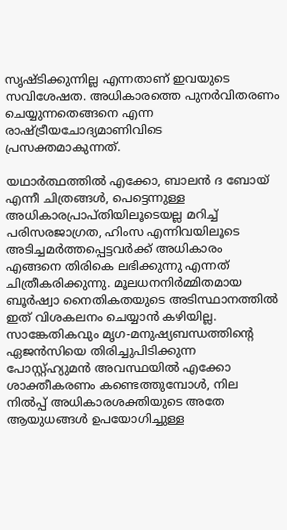സൃഷ്ടിക്കുന്നില്ല എന്നതാണ് ഇവയുടെ സവിശേഷത. അധികാരത്തെ പുനർവിതരണം ചെയ്യുന്നതെങ്ങനെ എന്ന രാഷ്ട്രീയചോദ്യമാണിവിടെ പ്രസക്തമാകുന്നത്.

യഥാർത്ഥത്തിൽ എക്കോ, ബാലൻ ദ ബോയ് എന്നീ ചിത്രങ്ങൾ, പെട്ടെന്നുള്ള അധികാരപ്രാപ്തിയിലൂടെയല്ല മറിച്ച് പരിസരജാഗ്രത, ഹിംസ എന്നിവയിലൂടെ അടിച്ചമർത്തപ്പെട്ടവർക്ക് അധികാരം എങ്ങനെ തിരികെ ലഭിക്കുന്നു എന്നത് ചിത്രീകരിക്കുന്നു. മൂലധനനിർമ്മിതമായ ബൂർഷ്വാ നൈതികതയുടെ അടിസ്ഥാനത്തിൽ ഇത് വിശകലനം ചെയ്യാൻ കഴിയില്ല. സാങ്കേതികവും മൃഗ-മനുഷ്യബന്ധത്തിന്റെ ഏജൻസിയെ തിരിച്ചുപിടിക്കുന്ന പോസ്റ്റ്‌ഹ്യുമൻ അവസ്ഥയിൽ എക്കോ ശാക്തീകരണം കണ്ടെത്തുമ്പോൾ, നില നിൽപ്പ് അധികാരശക്തിയുടെ അതേ ആയുധങ്ങൾ ഉപയോഗിച്ചുള്ള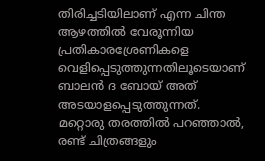തിരിച്ചടിയിലാണ് എന്ന ചിന്ത ആഴത്തിൽ വേരൂന്നിയ പ്രതികാരശ്രേണികളെ വെളിപ്പെടുത്തുന്നതിലൂടെയാണ് ബാലൻ ദ ബോയ്‌ അത് അടയാളപ്പെടുത്തുന്നത്. മറ്റൊരു തരത്തിൽ പറഞ്ഞാൽ, രണ്ട് ചിത്രങ്ങളും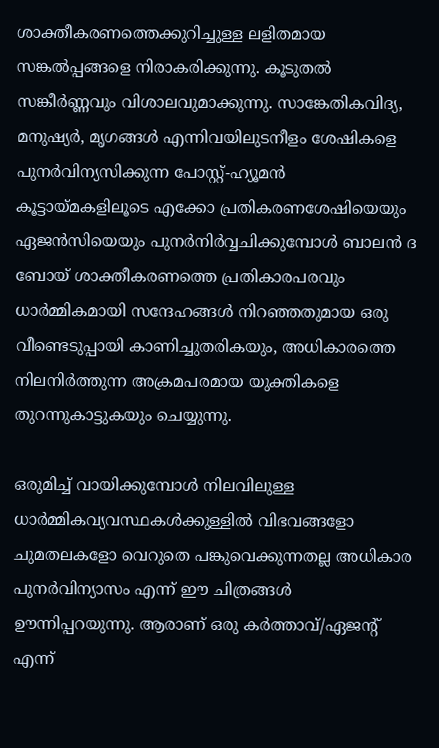ശാക്തീകരണത്തെക്കുറിച്ചുള്ള ലളിതമായ സങ്കൽപ്പങ്ങളെ നിരാകരിക്കുന്നു. കൂടുതൽ സങ്കീർണ്ണവും വിശാലവുമാക്കുന്നു. സാങ്കേതികവിദ്യ, മനുഷ്യർ, മൃഗങ്ങൾ എന്നിവയിലുടനീളം ശേഷികളെ പുനർവിന്യസിക്കുന്ന പോസ്റ്റ്-ഹ്യൂമൻ കൂട്ടായ്മകളിലൂടെ എക്കോ പ്രതികരണശേഷിയെയും ഏജൻസിയെയും പുനർനിർവ്വചിക്കുമ്പോൾ ബാലൻ ദ ബോയ് ശാക്തീകരണത്തെ പ്രതികാരപരവും ധാർമ്മികമായി സന്ദേഹങ്ങൾ നിറഞ്ഞതുമായ ഒരു വീണ്ടെടുപ്പായി കാണിച്ചുതരികയും, അധികാരത്തെ നിലനിർത്തുന്ന അക്രമപരമായ യുക്തികളെ തുറന്നുകാട്ടുകയും ചെയ്യുന്നു.

ഒരുമിച്ച് വായിക്കുമ്പോൾ നിലവിലുള്ള ധാർമ്മികവ്യവസ്ഥകൾക്കുള്ളിൽ വിഭവങ്ങളോ ചുമതലകളോ വെറുതെ പങ്കുവെക്കുന്നതല്ല അധികാര പുനർവിന്യാസം എന്ന് ഈ ചിത്രങ്ങൾ ഊന്നിപ്പറയുന്നു. ആരാണ് ഒരു കർത്താവ്/ഏജന്റ് എന്ന്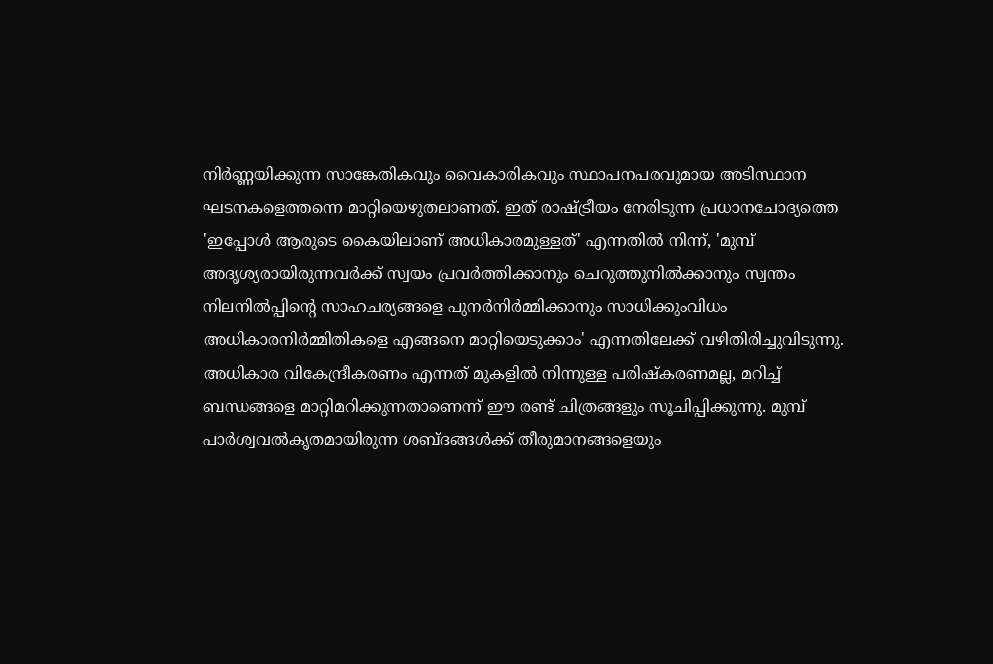നിർണ്ണയിക്കുന്ന സാങ്കേതികവും വൈകാരികവും സ്ഥാപനപരവുമായ അടിസ്ഥാന ഘടനകളെത്തന്നെ മാറ്റിയെഴുതലാണത്. ഇത് രാഷ്ട്രീയം നേരിടുന്ന പ്രധാനചോദ്യത്തെ 'ഇപ്പോൾ ആരുടെ കൈയിലാണ് അധികാരമുള്ളത്' എന്നതിൽ നിന്ന്, 'മുമ്പ് അദൃശ്യരായിരുന്നവർക്ക് സ്വയം പ്രവർത്തിക്കാനും ചെറുത്തുനിൽക്കാനും സ്വന്തം നിലനിൽപ്പിന്റെ സാഹചര്യങ്ങളെ പുനർനിർമ്മിക്കാനും സാധിക്കുംവിധം അധികാരനിർമ്മിതികളെ എങ്ങനെ മാറ്റിയെടുക്കാം' എന്നതിലേക്ക് വഴിതിരിച്ചുവിടുന്നു. അധികാര വികേന്ദ്രീകരണം എന്നത് മുകളിൽ നിന്നുള്ള പരിഷ്കരണമല്ല, മറിച്ച് ബന്ധങ്ങളെ മാറ്റിമറിക്കുന്നതാണെന്ന് ഈ രണ്ട് ചിത്രങ്ങളും സൂചിപ്പിക്കുന്നു. മുമ്പ് പാർശ്വവൽകൃതമായിരുന്ന ശബ്ദങ്ങൾക്ക് തീരുമാനങ്ങളെയും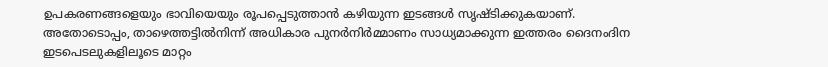ഉപകരണങ്ങളെയും ഭാവിയെയും രൂപപ്പെടുത്താൻ കഴിയുന്ന ഇടങ്ങൾ സൃഷ്ടിക്കുകയാണ്. അതോടൊപ്പം, താഴെത്തട്ടിൽനിന്ന് അധികാര പുനർനിർമ്മാണം സാധ്യമാക്കുന്ന ഇത്തരം ദൈനംദിന ഇടപെടലുകളിലൂടെ മാറ്റം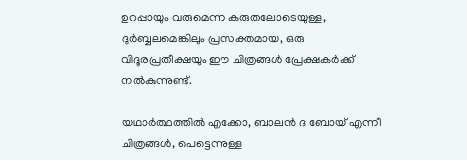ഉറപ്പായും വരുമെന്ന കരുതലോടെയുള്ള, ദുർബ്ബലമെങ്കിലും പ്രസക്തമായ, ഒരു വിദൂരപ്രതീക്ഷയും ഈ ചിത്രങ്ങൾ പ്രേക്ഷകർക്ക് നൽകുന്നുണ്ട്.

യഥാർത്ഥത്തിൽ എക്കോ, ബാലൻ ദ ബോയ് എന്നീ ചിത്രങ്ങൾ, പെട്ടെന്നുള്ള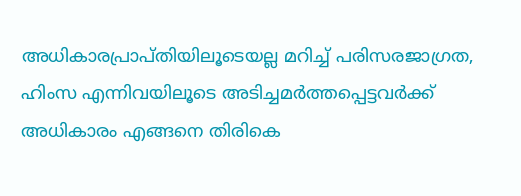അധികാരപ്രാപ്തിയിലൂടെയല്ല മറിച്ച് പരിസരജാഗ്രത, ഹിംസ എന്നിവയിലൂടെ അടിച്ചമർത്തപ്പെട്ടവർക്ക് അധികാരം എങ്ങനെ തിരികെ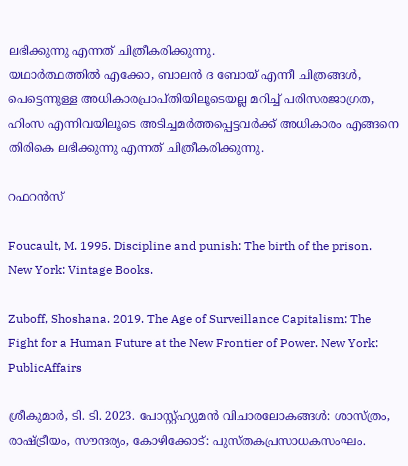ലഭിക്കുന്നു എന്നത് ചിത്രീകരിക്കുന്നു.
യഥാർത്ഥത്തിൽ എക്കോ, ബാലൻ ദ ബോയ് എന്നീ ചിത്രങ്ങൾ, പെട്ടെന്നുള്ള അധികാരപ്രാപ്തിയിലൂടെയല്ല മറിച്ച് പരിസരജാഗ്രത, ഹിംസ എന്നിവയിലൂടെ അടിച്ചമർത്തപ്പെട്ടവർക്ക് അധികാരം എങ്ങനെ തിരികെ ലഭിക്കുന്നു എന്നത് ചിത്രീകരിക്കുന്നു.

റഫറൻസ്

Foucault, M. 1995. Discipline and punish: The birth of the prison. New York: Vintage Books.

Zuboff, Shoshana. 2019. The Age of Surveillance Capitalism: The Fight for a Human Future at the New Frontier of Power. New York: PublicAffairs

ശ്രീകുമാർ, ടി. ടി. 2023. പോസ്റ്റ്‌ഹ്യുമൻ വിചാരലോകങ്ങൾ: ശാസ്ത്രം, രാഷ്ട്രീയം, സൗന്ദര്യം, കോഴിക്കോട്: പുസ്തകപ്രസാധകസംഘം.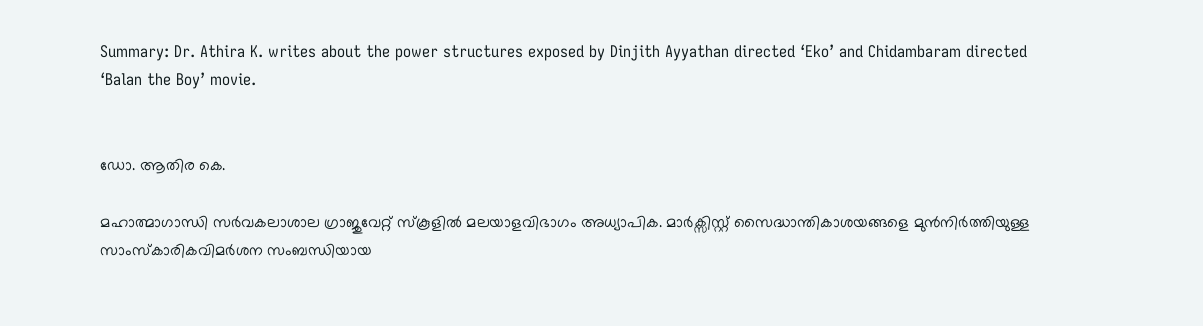Summary: Dr. Athira K. writes about the power structures exposed by Dinjith Ayyathan directed ‘Eko’ and Chidambaram directed ‘Balan the Boy’ movie.


ഡോ. ആതിര കെ.

മഹാത്മാഗാന്ധി സർവകലാശാല ഗ്രാജുവേറ്റ് സ്കൂളിൽ മലയാളവിഭാഗം അധ്യാപിക. മാർക്സിസ്റ്റ് സൈദ്ധാന്തികാശയങ്ങളെ മുൻനിർത്തിയുള്ള സാംസ്കാരികവിമർശന സംബന്ധിയായ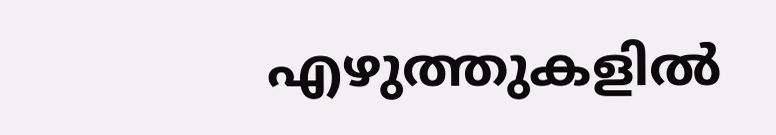എഴുത്തുകളിൽ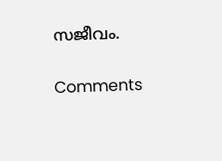സജീവം.

Comments